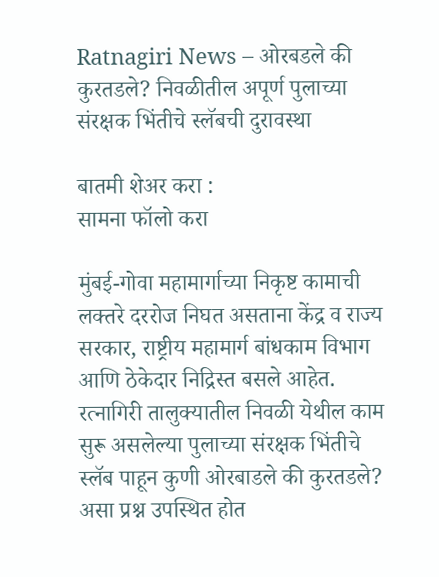Ratnagiri News – ओरबडले की कुरतडले? निवळीतील अपूर्ण पुलाच्या संरक्षक भिंतीचे स्लॅबची दुरावस्था

बातमी शेअर करा :
सामना फॉलो करा

मुंबई-गोवा महामार्गाच्या निकृष्ट कामाची लक्तरे दररोज निघत असताना केंद्र व राज्य सरकार, राष्ट्रीय महामार्ग बांधकाम विभाग आणि ठेकेदार निद्रिस्त बसले आहेत. रत्नागिरी तालुक्यातील निवळी येथील काम सुरू असलेल्या पुलाच्या संरक्षक भिंतीचे स्लॅब पाहून कुणी ओरबाडले की कुरतडले? असा प्रश्न उपस्थित होत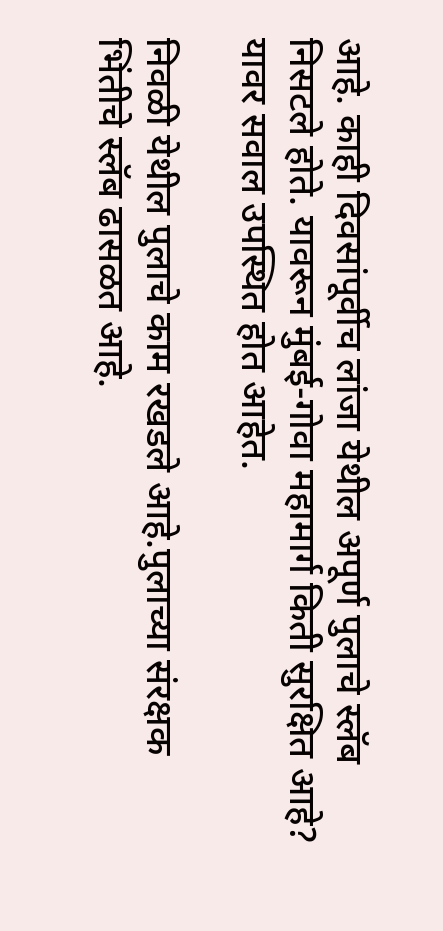आहे. काही दिवसांपूर्वीच लांजा येथील अपूर्ण पुलाचे स्लॅब निसटले होते. यावरून मुंबई-गोवा महामार्ग किती सुरक्षित आहे? यावर सवाल उपस्थित होत आहेत.

निवळी येथील पुलाचे काम रखडले आहे.पुलाच्या संरक्षक भिंतीचे स्लॅब ढासळत आहे.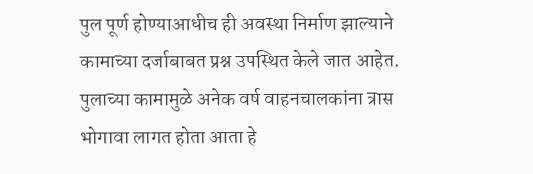पुल पूर्ण होण्याआधीच ही अवस्था निर्माण झाल्याने कामाच्या दर्जाबाबत प्रश्न उपस्थित केले जात आहेत. पुलाच्या कामामुळे अनेक वर्ष वाहनचालकांना त्रास भोगावा लागत होता आता हे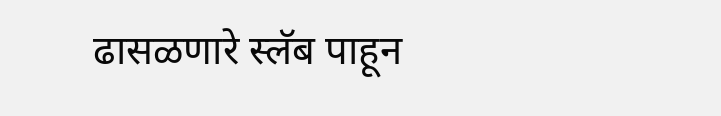ढासळणारे स्लॅब पाहून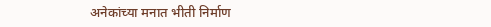अनेकांच्या मनात भीती निर्माण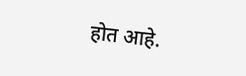होत आहे.